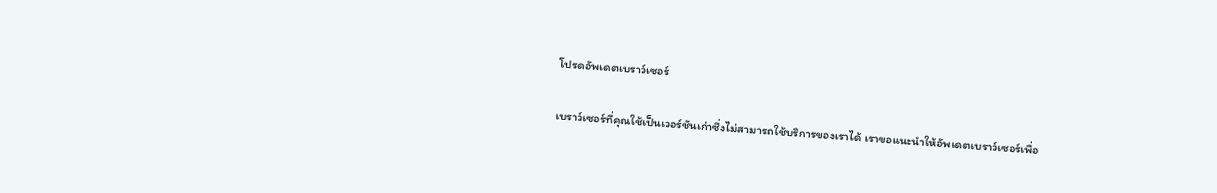โปรดอัพเดตเบราว์เซอร์

เบราว์เซอร์ที่คุณใช้เป็นเวอร์ชันเก่าซึ่งไม่สามารถใช้บริการของเราได้ เราขอแนะนำให้อัพเดตเบราว์เซอร์เพื่อ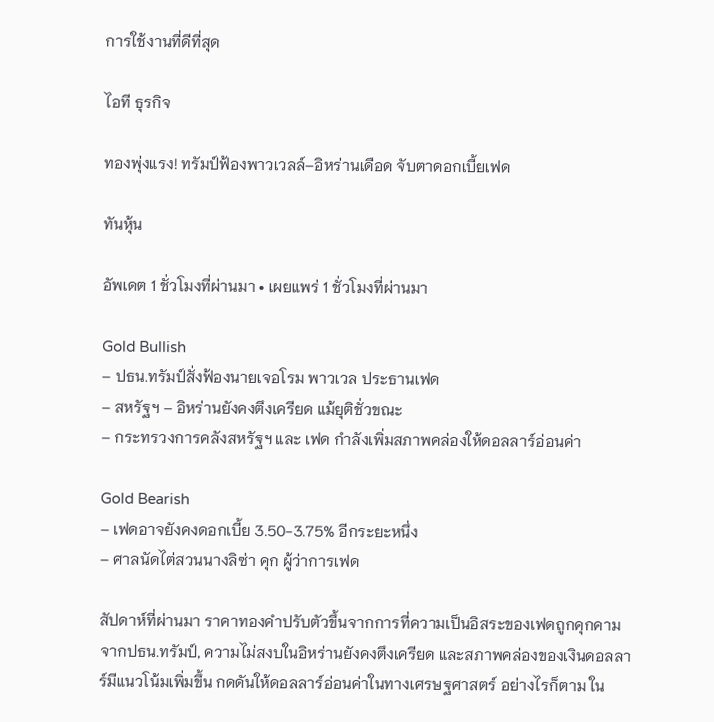การใช้งานที่ดีที่สุด

ไอที ธุรกิจ

ทองพุ่งแรง! ทรัมป์ฟ้องพาวเวลล์–อิหร่านเดือด จับตาดอกเบี้ยเฟด

ทันหุ้น

อัพเดต 1 ชั่วโมงที่ผ่านมา • เผยแพร่ 1 ชั่วโมงที่ผ่านมา

Gold Bullish
– ปธน.ทรัมป์สั่งฟ้องนายเจอโรม พาวเวล ประธานเฟด
– สหรัฐฯ – อิหร่านยังคงตึงเครียด แม้ยุติชั่วขณะ
– กระทรวงการคลังสหรัฐฯ และ เฟด กำลังเพิ่มสภาพคล่องให้ดอลลาร์อ่อนค่า

Gold Bearish
– เฟดอาจยังคงดอกเบี้ย 3.50-3.75% อีกระยะหนึ่ง
– ศาลนัดไต่สวนนางลิซ่า คุก ผู้ว่าการเฟด

สัปดาห์ที่ผ่านมา ราคาทองคำปรับตัวขึ้นจากการที่ความเป็นอิสระของเฟดถูกคุกคามจากปธน.ทรัมป์, ความไม่สงบในอิหร่านยังคงตึงเครียด และสภาพคล่องของเงินดอลลาร์มีแนวโน้มเพิ่มขึ้น กดดันให้ดอลลาร์อ่อนค่าในทางเศรษฐศาสตร์ อย่างไรก็ตาม ใน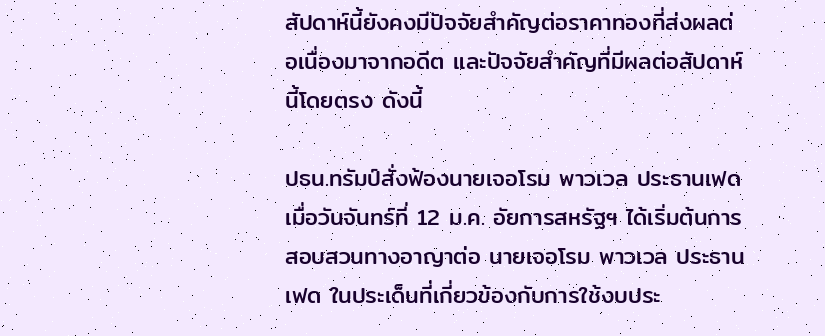สัปดาห์นี้ยังคงมีปัจจัยสำคัญต่อราคาทองที่ส่งผลต่อเนื่องมาจากอดีต และปัจจัยสำคัญที่มีผลต่อสัปดาห์นี้โดยตรง ดังนี้

ปธน.ทรัมป์สั่งฟ้องนายเจอโรม พาวเวล ประธานเฟด
เมื่อวันจันทร์ที่ 12 ม.ค. อัยการสหรัฐฯ ได้เริ่มต้นการสอบสวนทางอาญาต่อ นายเจอโรม พาวเวล ประธานเฟด ในประเด็นที่เกี่ยวข้องกับการใช้งบประ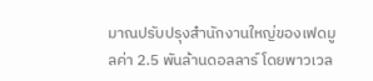มาณปรับปรุงสำนักงานใหญ่ของเฟดมูลค่า 2.5 พันล้านดอลลาร์ โดยพาวเวล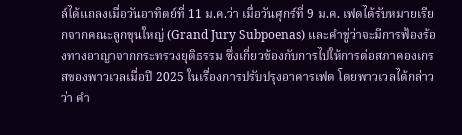ล์ได้แถลงเมื่อวันอาทิตย์ที่ 11 ม.ค.ว่า เมื่อวันศุกร์ที่ 9 ม.ค. เฟดได้รับหมายเรียกจากคณะลูกขุนใหญ่ (Grand Jury Subpoenas) และคำขู่ว่าจะมีการฟ้องร้องทางอาญาจากกระทรวงยุติธรรม ซึ่งเกี่ยวข้องกับการไปให้การต่อสภาคองเกรสของพาวเวลเมื่อปี 2025 ในเรื่องการปรับปรุงอาคารเฟด โดยพาวเวลได้กล่าวว่า คำ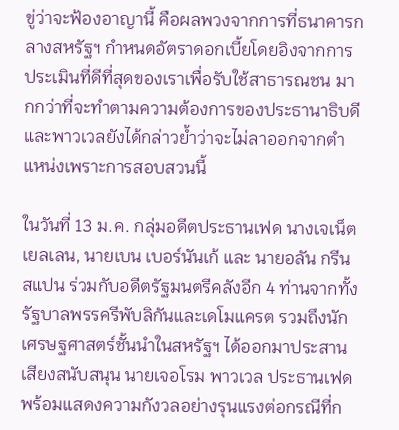ขู่ว่าจะฟ้องอาญานี้ คือผลพวงจากการที่ธนาคารกลางสหรัฐฯ กำหนดอัตราดอกเบี้ยโดยอิงจากการประเมินที่ดีที่สุดของเราเพื่อรับใช้สาธารณชน มากกว่าที่จะทำตามความต้องการของประธานาธิบดี และพาวเวลยังได้กล่าวย้ำว่าจะไม่ลาออกจากตำแหน่งเพราะการสอบสวนนี้

ในวันที่ 13 ม.ค. กลุ่มอดีตประธานเฟด นางเจเน็ต เยลเลน, นายเบน เบอร์นันเก้ และ นายอลัน กรีนสแปน ร่วมกับอดีตรัฐมนตรีคลังอีก 4 ท่านจากทั้งรัฐบาลพรรครีพับลิกันและเดโมแครต รวมถึงนักเศรษฐศาสตร์ชั้นนำในสหรัฐฯ ได้ออกมาประสานเสียงสนับสนุน นายเจอโรม พาวเวล ประธานเฟด พร้อมแสดงความกังวลอย่างรุนแรงต่อกรณีที่ก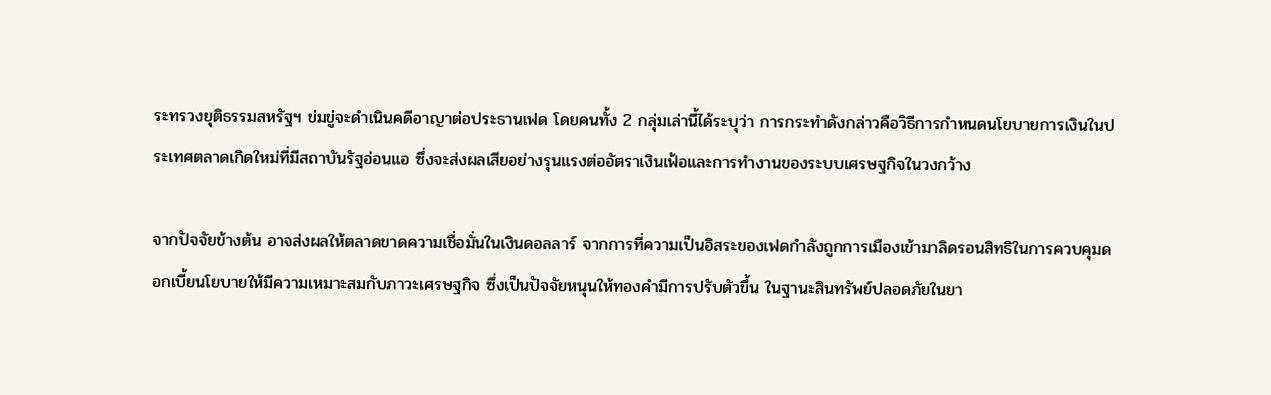ระทรวงยุติธรรมสหรัฐฯ ข่มขู่จะดำเนินคดีอาญาต่อประธานเฟด โดยคนทั้ง 2 กลุ่มเล่านี้ได้ระบุว่า การกระทำดังกล่าวคือวิธีการกำหนดนโยบายการเงินในประเทศตลาดเกิดใหม่ที่มีสถาบันรัฐอ่อนแอ ซึ่งจะส่งผลเสียอย่างรุนแรงต่ออัตราเงินเฟ้อและการทำงานของระบบเศรษฐกิจในวงกว้าง

จากปัจจัยข้างต้น อาจส่งผลให้ตลาดขาดความเชื่อมั่นในเงินดอลลาร์ จากการที่ความเป็นอิสระของเฟดกำลังถูกการเมืองเข้ามาลิดรอนสิทธิในการควบคุมดอกเบี้ยนโยบายให้มีความเหมาะสมกับภาวะเศรษฐกิจ ซึ่งเป็นปัจจัยหนุนให้ทองคำมีการปรับตัวขึ้น ในฐานะสินทรัพย์ปลอดภัยในยา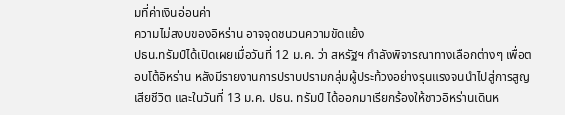มที่ค่าเงินอ่อนค่า
ความไม่สงบของอิหร่าน อาจจุดชนวนความขัดแย้ง
ปธน.ทรัมป์ได้เปิดเผยเมื่อวันที่ 12 ม.ค. ว่า สหรัฐฯ กำลังพิจารณาทางเลือกต่างๆ เพื่อตอบโต้อิหร่าน หลังมีรายงานการปราบปรามกลุ่มผู้ประท้วงอย่างรุนแรงจนนำไปสู่การสูญเสียชีวิต และในวันที่ 13 ม.ค. ปธน. ทรัมป์ ได้ออกมาเรียกร้องให้ชาวอิหร่านเดินห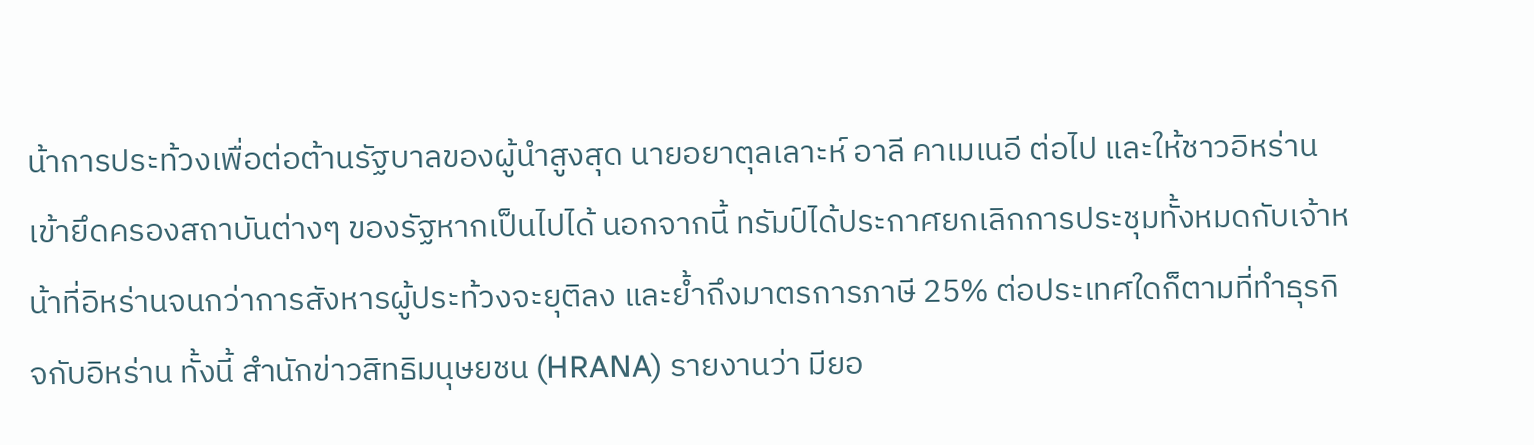น้าการประท้วงเพื่อต่อต้านรัฐบาลของผู้นำสูงสุด นายอยาตุลเลาะห์ อาลี คาเมเนอี ต่อไป และให้ชาวอิหร่านเข้ายึดครองสถาบันต่างๆ ของรัฐหากเป็นไปได้ นอกจากนี้ ทรัมป์ได้ประกาศยกเลิกการประชุมทั้งหมดกับเจ้าหน้าที่อิหร่านจนกว่าการสังหารผู้ประท้วงจะยุติลง และย้ำถึงมาตรการภาษี 25% ต่อประเทศใดก็ตามที่ทำธุรกิจกับอิหร่าน ทั้งนี้ สำนักข่าวสิทธิมนุษยชน (HRANA) รายงานว่า มียอ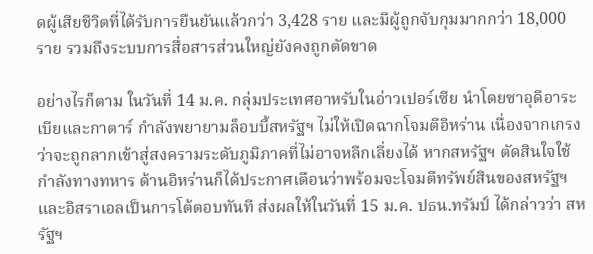ดผู้เสียชีวิตที่ได้รับการยืนยันแล้วกว่า 3,428 ราย และมีผู้ถูกจับกุมมากกว่า 18,000 ราย รวมถึงระบบการสื่อสารส่วนใหญ่ยังคงถูกตัดขาด

อย่างไรก็ตาม ในวันที่ 14 ม.ค. กลุ่มประเทศอาหรับในอ่าวเปอร์เซีย นำโดยซาอุดีอาระเบียและกาตาร์ กำลังพยายามล็อบบี้สหรัฐฯ ไม่ให้เปิดฉากโจมตีอิหร่าน เนื่องจากเกรงว่าจะถูกลากเข้าสู่สงครามระดับภูมิภาคที่ไม่อาจหลีกเลี่ยงได้ หากสหรัฐฯ ตัดสินใจใช้กำลังทางทหาร ด้านอิหร่านก็ได้ประกาศเตือนว่าพร้อมจะโจมตีทรัพย์สินของสหรัฐฯ และอิสราเอลเป็นการโต้ตอบทันที ส่งผลให้ในวันที่ 15 ม.ค. ปธน.ทรัมป์ ได้กล่าวว่า สหรัฐฯ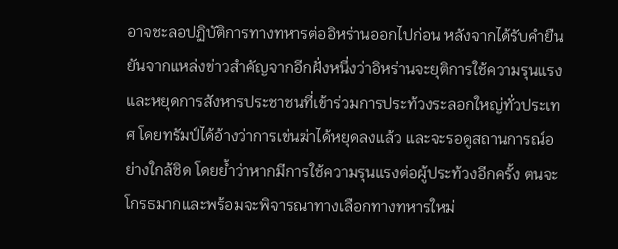อาจชะลอปฏิบัติการทางทหารต่ออิหร่านออกไปก่อน หลังจากได้รับคำยืนยันจากแหล่งข่าวสำคัญจากอีกฝั่งหนึ่งว่าอิหร่านจะยุติการใช้ความรุนแรงและหยุดการสังหารประชาชนที่เข้าร่วมการประท้วงระลอกใหญ่ทั่วประเทศ โดยทรัมป์ได้อ้างว่าการเข่นฆ่าได้หยุดลงแล้ว และจะรอดูสถานการณ์อย่างใกล้ชิด โดยย้ำว่าหากมีการใช้ความรุนแรงต่อผู้ประท้วงอีกครั้ง ตนจะโกรธมากและพร้อมจะพิจารณาทางเลือกทางทหารใหม่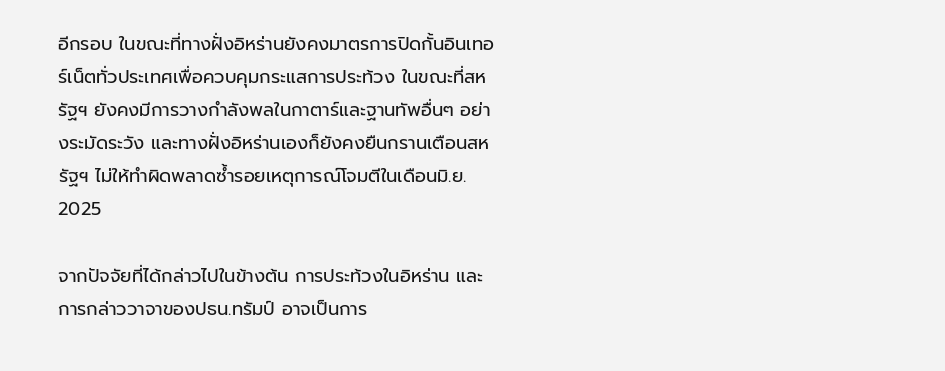อีกรอบ ในขณะที่ทางฝั่งอิหร่านยังคงมาตรการปิดกั้นอินเทอร์เน็ตทั่วประเทศเพื่อควบคุมกระแสการประท้วง ในขณะที่สหรัฐฯ ยังคงมีการวางกำลังพลในกาตาร์และฐานทัพอื่นๆ อย่างระมัดระวัง และทางฝั่งอิหร่านเองก็ยังคงยืนกรานเตือนสหรัฐฯ ไม่ให้ทำผิดพลาดซ้ำรอยเหตุการณ์โจมตีในเดือนมิ.ย. 2025

จากปัจจัยที่ได้กล่าวไปในข้างต้น การประท้วงในอิหร่าน และการกล่าววาจาของปธน.ทรัมป์ อาจเป็นการ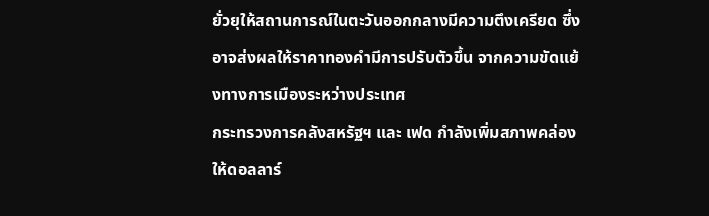ยั่วยุให้สถานการณ์ในตะวันออกกลางมีความตึงเครียด ซึ่งอาจส่งผลให้ราคาทองคำมีการปรับตัวขึ้น จากความขัดแย้งทางการเมืองระหว่างประเทศ
กระทรวงการคลังสหรัฐฯ และ เฟด กำลังเพิ่มสภาพคล่องให้ดอลลาร์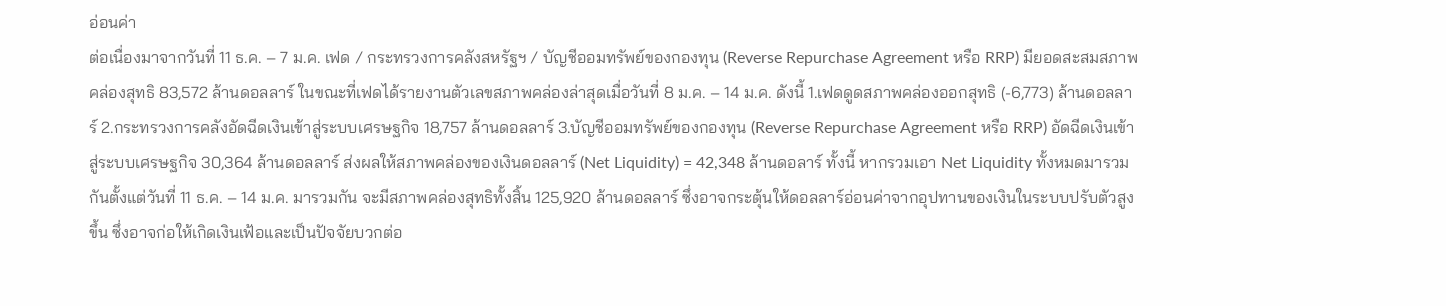อ่อนค่า
ต่อเนื่องมาจากวันที่ 11 ธ.ค. – 7 ม.ค. เฟด / กระทรวงการคลังสหรัฐฯ / บัญชีออมทรัพย์ของกองทุน (Reverse Repurchase Agreement หรือ RRP) มียอดสะสมสภาพคล่องสุทธิ 83,572 ล้านดอลลาร์ ในขณะที่เฟดได้รายงานตัวเลขสภาพคล่องล่าสุดเมื่อวันที่ 8 ม.ค. – 14 ม.ค. ดังนี้ 1.เฟดดูดสภาพคล่องออกสุทธิ (-6,773) ล้านดอลลาร์ 2.กระทรวงการคลังอัดฉีดเงินเข้าสู่ระบบเศรษฐกิจ 18,757 ล้านดอลลาร์ 3.บัญชีออมทรัพย์ของกองทุน (Reverse Repurchase Agreement หรือ RRP) อัดฉีดเงินเข้าสู่ระบบเศรษฐกิจ 30,364 ล้านดอลลาร์ ส่งผลให้สภาพคล่องของเงินดอลลาร์ (Net Liquidity) = 42,348 ล้านดอลาร์ ทั้งนี้ หากรวมเอา Net Liquidity ทั้งหมดมารวมกันตั้งแต่วันที่ 11 ธ.ค. – 14 ม.ค. มารวมกัน จะมีสภาพคล่องสุทธิทั้งสิ้น 125,920 ล้านดอลลาร์ ซึ่งอาจกระตุ้นให้ดอลลาร์อ่อนค่าจากอุปทานของเงินในระบบปรับตัวสูงขึ้น ซึ่งอาจก่อให้เกิดเงินเฟ้อและเป็นปัจจัยบวกต่อ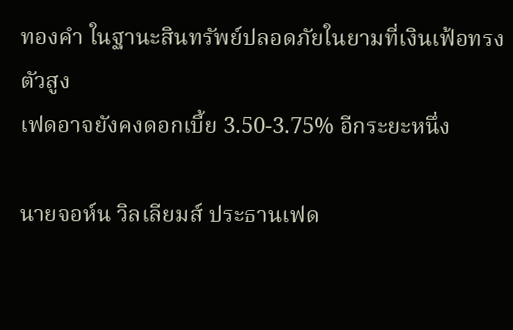ทองคำ ในฐานะสินทรัพย์ปลอดภัยในยามที่เงินเฟ้อทรงตัวสูง
เฟดอาจยังคงดอกเบี้ย 3.50-3.75% อีกระยะหนึ่ง

นายจอห์น วิลเลียมส์ ประธานเฟด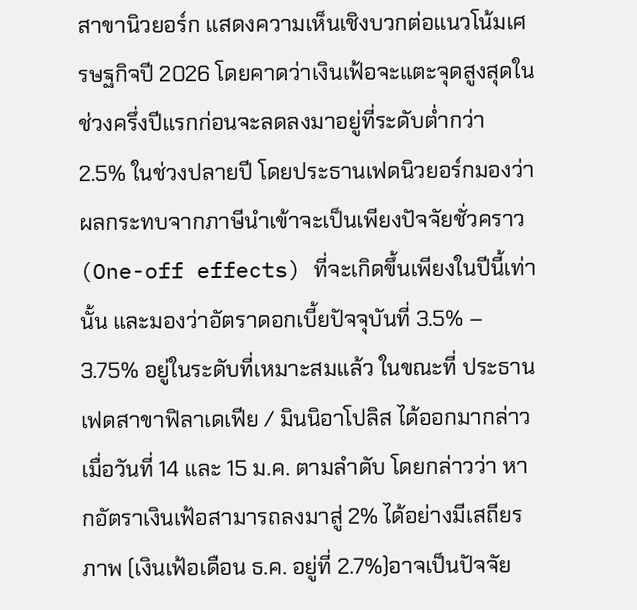สาขานิวยอร์ก แสดงความเห็นเชิงบวกต่อแนวโน้มเศรษฐกิจปี 2026 โดยคาดว่าเงินเฟ้อจะแตะจุดสูงสุดในช่วงครึ่งปีแรกก่อนจะลดลงมาอยู่ที่ระดับต่ำกว่า 2.5% ในช่วงปลายปี โดยประธานเฟดนิวยอร์กมองว่าผลกระทบจากภาษีนำเข้าจะเป็นเพียงปัจจัยชั่วคราว (One-off effects) ที่จะเกิดขึ้นเพียงในปีนี้เท่านั้น และมองว่าอัตราดอกเบี้ยปัจจุบันที่ 3.5% – 3.75% อยู่ในระดับที่เหมาะสมแล้ว ในขณะที่ ประธานเฟดสาขาฟิลาเดเฟีย / มินนิอาโปลิส ได้ออกมากล่าวเมื่อวันที่ 14 และ 15 ม.ค. ตามลำดับ โดยกล่าวว่า หากอัตราเงินเฟ้อสามารถลงมาสู่ 2% ได้อย่างมีเสถียรภาพ (เงินเฟ้อเดือน ธ.ค. อยู่ที่ 2.7%)อาจเป็นปัจจัย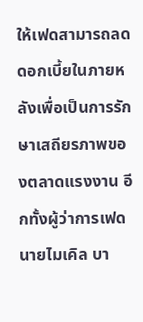ให้เฟดสามารถลดดอกเบี้ยในภายหลังเพื่อเป็นการรักษาเสถียรภาพของตลาดแรงงาน อีกทั้งผู้ว่าการเฟด นายไมเคิล บา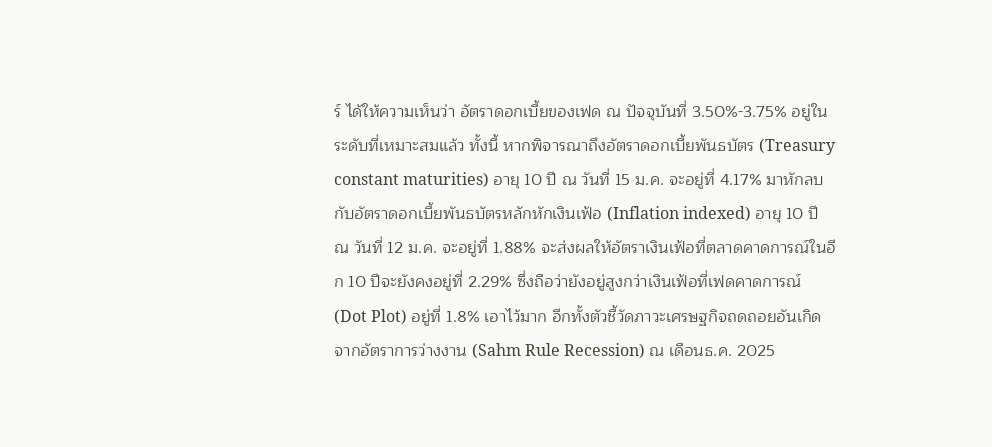ร์ ได้ให้ความเห็นว่า อัตราดอกเบี้ยของเฟด ณ ปัจจุบันที่ 3.50%-3.75% อยู่ในระดับที่เหมาะสมแล้ว ทั้งนี้ หากพิจารณาถึงอัตราดอกเบี้ยพันธบัตร (Treasury constant maturities) อายุ 10 ปี ณ วันที่ 15 ม.ค. จะอยู่ที่ 4.17% มาหักลบกับอัตราดอกเบี้ยพันธบัตรหลักหักเงินเฟ้อ (Inflation indexed) อายุ 10 ปี ณ วันที่ 12 ม.ค. จะอยู่ที่ 1.88% จะส่งผลให้อัตราเงินเฟ้อที่ตลาดคาดการณ์ในอีก 10 ปีจะยังคงอยู่ที่ 2.29% ซึ่งถือว่ายังอยู่สูงกว่าเงินเฟ้อที่เฟดคาดการณ์ (Dot Plot) อยู่ที่ 1.8% เอาไว้มาก อีกทั้งตัวชี้วัดภาวะเศรษฐกิจถดถอยอันเกิดจากอัตราการว่างงาน (Sahm Rule Recession) ณ เดือนธ.ค. 2025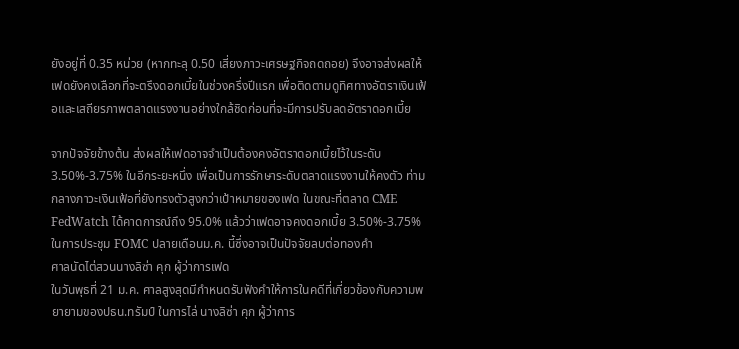ยังอยู่ที่ 0.35 หน่วย (หากทะลุ 0.50 เสี่ยงภาวะเศรษฐกิจถดถอย) จึงอาจส่งผลให้เฟดยังคงเลือกที่จะตรึงดอกเบี้ยในช่วงครึ่งปีแรก เพื่อติดตามดูทิศทางอัตราเงินเฟ้อและเสถียรภาพตลาดแรงงานอย่างใกล้ชิดก่อนที่จะมีการปรับลดอัตราดอกเบี้ย

จากปัจจัยข้างต้น ส่งผลให้เฟดอาจจำเป็นต้องคงอัตราดอกเบี้ยไว้ในระดับ 3.50%-3.75% ในอีกระยะหนึ่ง เพื่อเป็นการรักษาระดับตลาดแรงงานให้คงตัว ท่ามกลางภาวะเงินเฟ้อที่ยังทรงตัวสูงกว่าเป้าหมายของเฟด ในขณะที่ตลาด CME FedWatch ได้คาดการณ์ถึง 95.0% แล้วว่าเฟดอาจคงดอกเบี้ย 3.50%-3.75% ในการประชุม FOMC ปลายเดือนม.ค. นี้ซึ่งอาจเป็นปัจจัยลบต่อทองคำ
ศาลนัดไต่สวนนางลิซ่า คุก ผู้ว่าการเฟด
ในวันพุธที่ 21 ม.ค. ศาลสูงสุดมีกำหนดรับฟังคำให้การในคดีที่เกี่ยวข้องกับความพยายามของปธน.ทรัมป์ ในการไล่ นางลิซ่า คุก ผู้ว่าการ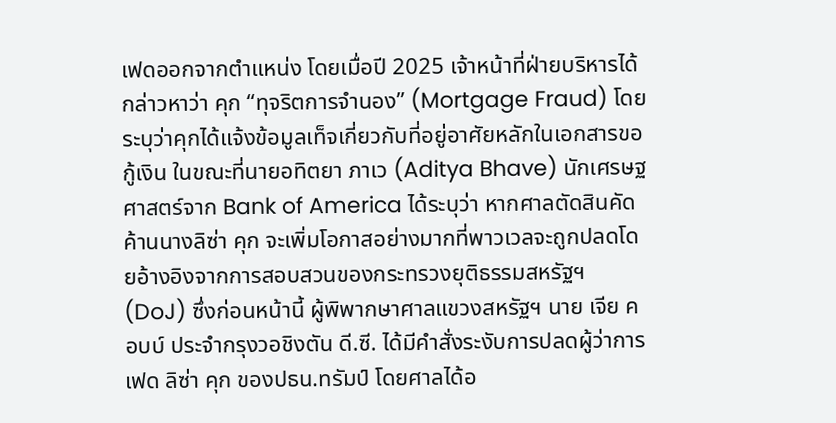เฟดออกจากตำแหน่ง โดยเมื่อปี 2025 เจ้าหน้าที่ฝ่ายบริหารได้กล่าวหาว่า คุก “ทุจริตการจำนอง” (Mortgage Fraud) โดยระบุว่าคุกได้แจ้งข้อมูลเท็จเกี่ยวกับที่อยู่อาศัยหลักในเอกสารขอกู้เงิน ในขณะที่นายอทิตยา ภาเว (Aditya Bhave) นักเศรษฐศาสตร์จาก Bank of America ได้ระบุว่า หากศาลตัดสินคัดค้านนางลิซ่า คุก จะเพิ่มโอกาสอย่างมากที่พาวเวลจะถูกปลดโดยอ้างอิงจากการสอบสวนของกระทรวงยุติธรรมสหรัฐฯ (DoJ) ซึ่งก่อนหน้านี้ ผู้พิพากษาศาลแขวงสหรัฐฯ นาย เจีย คอบบ์ ประจำกรุงวอชิงตัน ดี.ซี. ได้มีคำสั่งระงับการปลดผู้ว่าการเฟด ลิซ่า คุก ของปธน.ทรัมป์ โดยศาลได้อ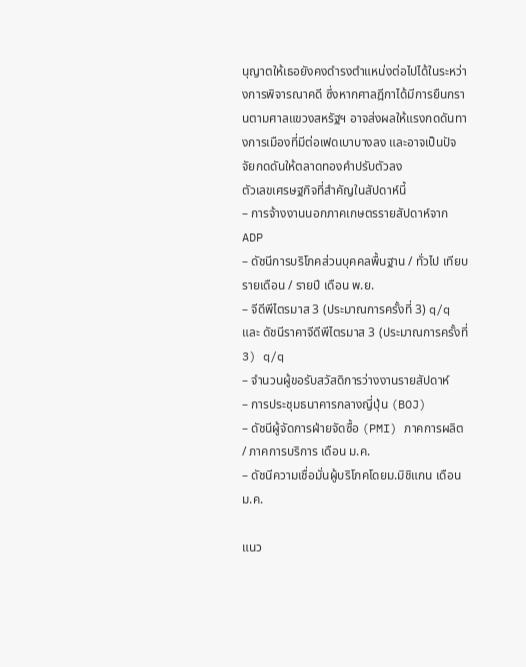นุญาตให้เธอยังคงดำรงตำแหน่งต่อไปได้ในระหว่างการพิจารณาคดี ซึ่งหากศาลฎีกาได้มีการยืนกรานตามศาลแขวงสหรัฐฯ อาจส่งผลให้แรงกดดันทางการเมืองที่มีต่อเฟดเบาบางลง และอาจเป็นปัจจัยกดดันให้ตลาดทองคำปรับตัวลง
ตัวเลขเศรษฐกิจที่สำคัญในสัปดาห์นี้
– การจ้างงานนอกภาคเกษตรรายสัปดาห์จาก ADP
– ดัชนีการบริโภคส่วนบุคคลพื้นฐาน / ทั่วไป เทียบรายเดือน / รายปี เดือน พ.ย.
– จีดีพีไตรมาส 3 (ประมาณการครั้งที่ 3) q/q และ ดัชนีราคาจีดีพีไตรมาส 3 (ประมาณการครั้งที่ 3) q/q
– จำนวนผู้ขอรับสวัสดิการว่างงานรายสัปดาห์
– การประชุมธนาคารกลางญี่ปุ่น (BOJ)
– ดัชนีผู้จัดการฝ่ายจัดซื้อ (PMI) ภาคการผลิต / ภาคการบริการ เดือน ม.ค.
– ดัชนีความเชื่อมั่นผู้บริโภคโดยม.มิชิแกน เดือน ม.ค.

แนว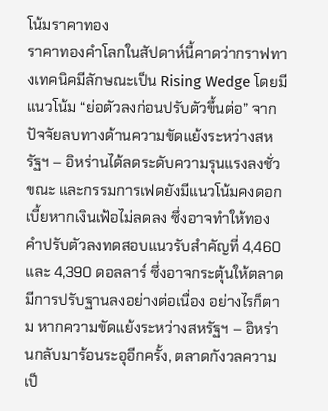โน้มราคาทอง
ราคาทองคำโลกในสัปดาห์นี้คาดว่ากราฟทางเทคนิคมีลักษณะเป็น Rising Wedge โดยมีแนวโน้ม “ย่อตัวลงก่อนปรับตัวขึ้นต่อ” จากปัจจัยลบทางด้านความขัดแย้งระหว่างสหรัฐฯ – อิหร่านได้ลดระดับความรุนแรงลงชั่วขณะ และกรรมการเฟดยังมีแนวโน้มคงดอกเบี้ยหากเงินเฟ้อไม่ลดลง ซึ่งอาจทำให้ทองคำปรับตัวลงทดสอบแนวรับสำคัญที่ 4,460 และ 4,390 ดอลลาร์ ซึ่งอาจกระตุ้นให้ตลาดมีการปรับฐานลงอย่างต่อเนื่อง อย่างไรก็ตาม หากความขัดแย้งระหว่างสหรัฐฯ – อิหร่านกลับมาร้อนระอุอีกครั้ง, ตลาดกังวลความเป็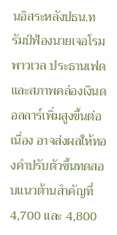นอิสระหลังปธน.ทรัมป์ฟ้องนายเจอโรม พาวเวล ประธานเฟด และสภาพคล่องเงินดอลลาร์เพิ่มสูงขึ้นต่อเนื่อง อาจส่งผลให้ทองคำปรับตัวขึ้นทดสอบแนวต้านสำคัญที่ 4,700 และ 4,800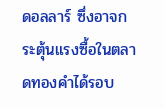ดอลลาร์ ซึ่งอาจกระตุ้นแรงซื้อในตลาดทองคำได้รอบ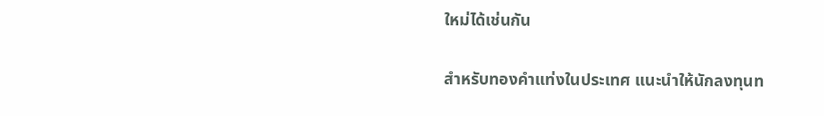ใหม่ได้เช่นกัน

สำหรับทองคำแท่งในประเทศ แนะนำให้นักลงทุนท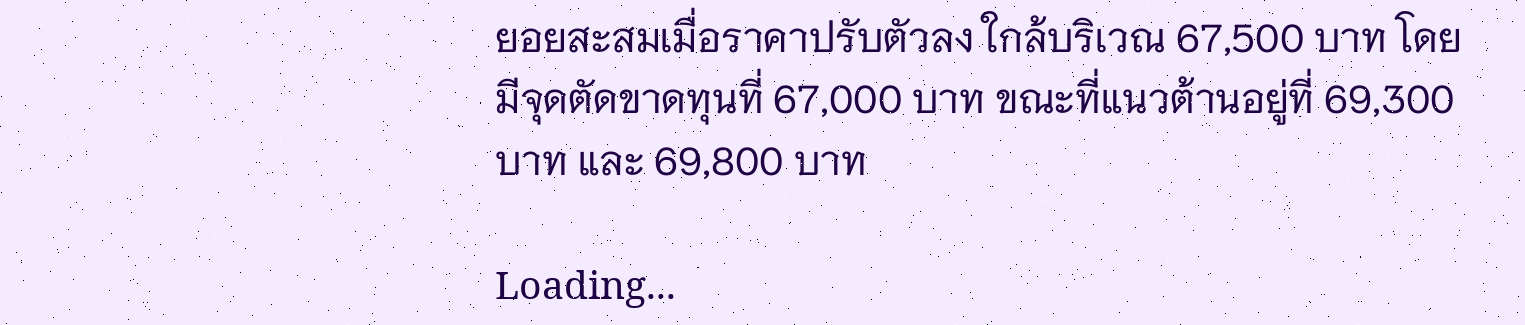ยอยสะสมเมื่อราคาปรับตัวลง ใกล้บริเวณ 67,500 บาท โดยมีจุดตัดขาดทุนที่ 67,000 บาท ขณะที่แนวต้านอยู่ที่ 69,300 บาท และ 69,800 บาท

Loading...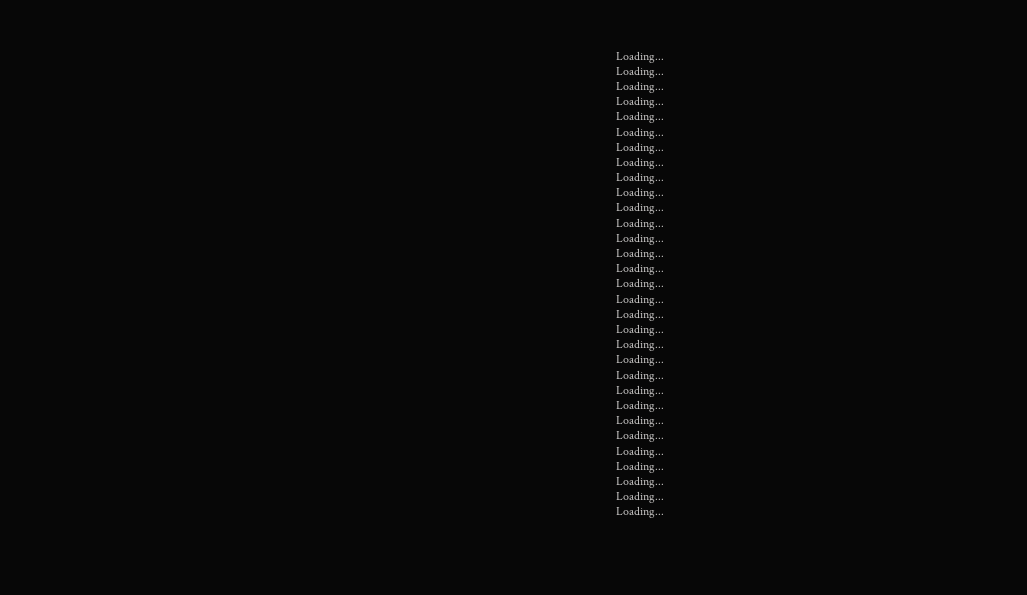Loading...
Loading...
Loading...
Loading...
Loading...
Loading...
Loading...
Loading...
Loading...
Loading...
Loading...
Loading...
Loading...
Loading...
Loading...
Loading...
Loading...
Loading...
Loading...
Loading...
Loading...
Loading...
Loading...
Loading...
Loading...
Loading...
Loading...
Loading...
Loading...
Loading...
Loading...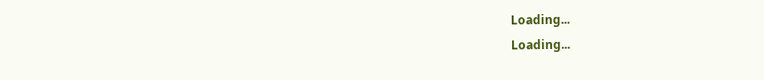Loading...
Loading...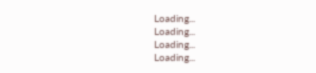Loading...
Loading...
Loading...
Loading...